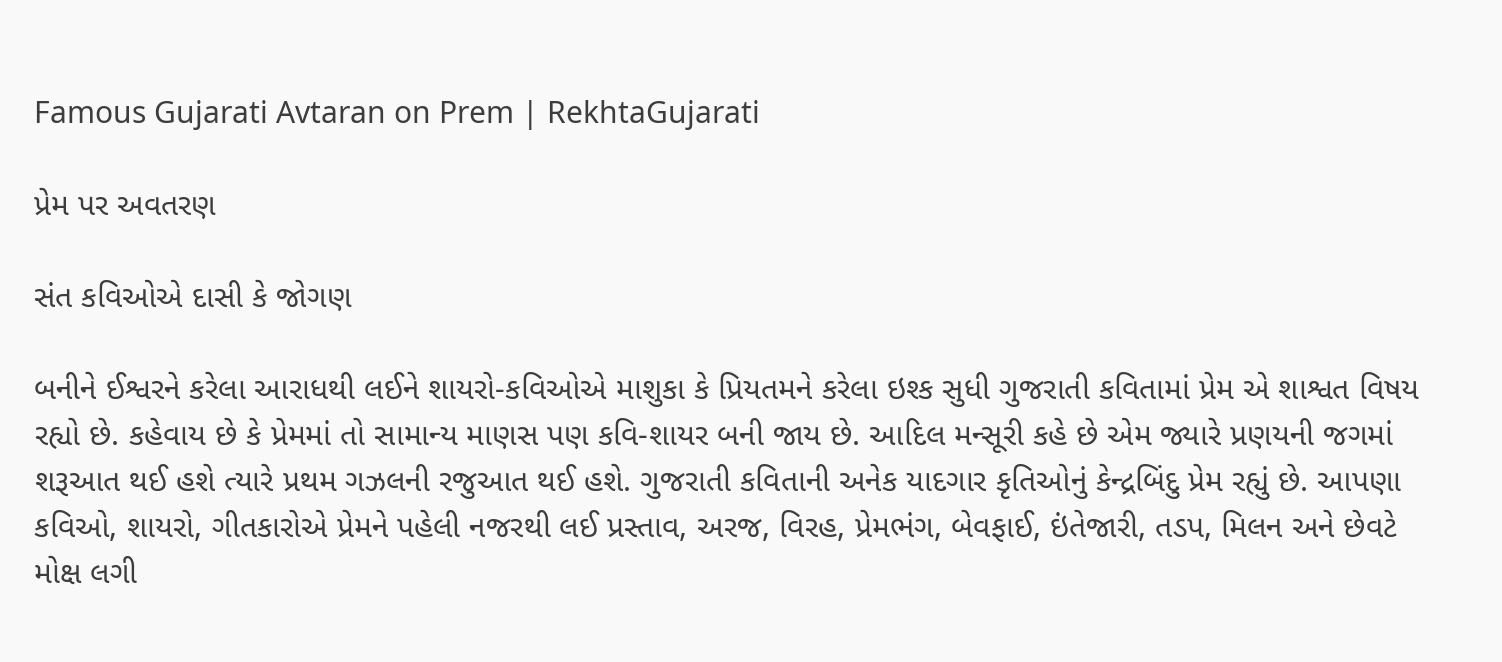Famous Gujarati Avtaran on Prem | RekhtaGujarati

પ્રેમ પર અવતરણ

સંત કવિઓએ દાસી કે જોગણ

બનીને ઈશ્વરને કરેલા આરાધથી લઈને શાયરો-કવિઓએ માશુકા કે પ્રિયતમને કરેલા ઇશ્ક સુધી ગુજરાતી કવિતામાં પ્રેમ એ શાશ્વત વિષય રહ્યો છે. કહેવાય છે કે પ્રેમમાં તો સામાન્ય માણસ પણ કવિ-શાયર બની જાય છે. આદિલ મન્સૂરી કહે છે એમ જ્યારે પ્રણયની જગમાં શરૂઆત થઈ હશે ત્યારે પ્રથમ ગઝલની રજુઆત થઈ હશે. ગુજરાતી કવિતાની અનેક યાદગાર કૃતિઓનું કેન્દ્રબિંદુ પ્રેમ રહ્યું છે. આપણા કવિઓ, શાયરો, ગીતકારોએ પ્રેમને પહેલી નજરથી લઈ પ્રસ્તાવ, અરજ, વિરહ, પ્રેમભંગ, બેવફાઈ, ઇંતેજારી, તડપ, મિલન અને છેવટે મોક્ષ લગી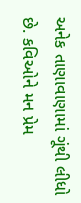અનેક તાણાવાણામાં ગૂંથી લીધો છે. કવિઓને મન પ્રેમ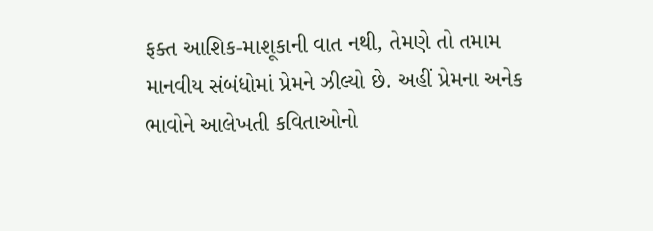ફક્ત આશિક-માશૂકાની વાત નથી, તેમણે તો તમામ માનવીય સંબંધોમાં પ્રેમને ઝીલ્યો છે. અહીં પ્રેમના અનેક ભાવોને આલેખતી કવિતાઓનો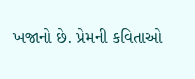ખજાનો છે. પ્રેમની કવિતાઓ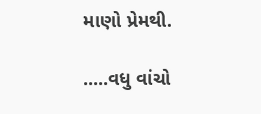માણો પ્રેમથી.

.....વધુ વાંચો